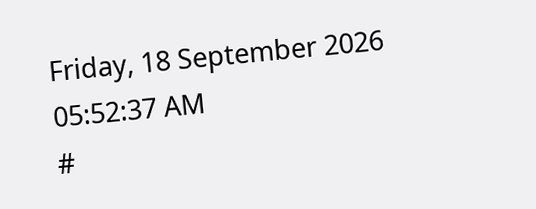Friday, 18 September 2026 05:52:37 AM
#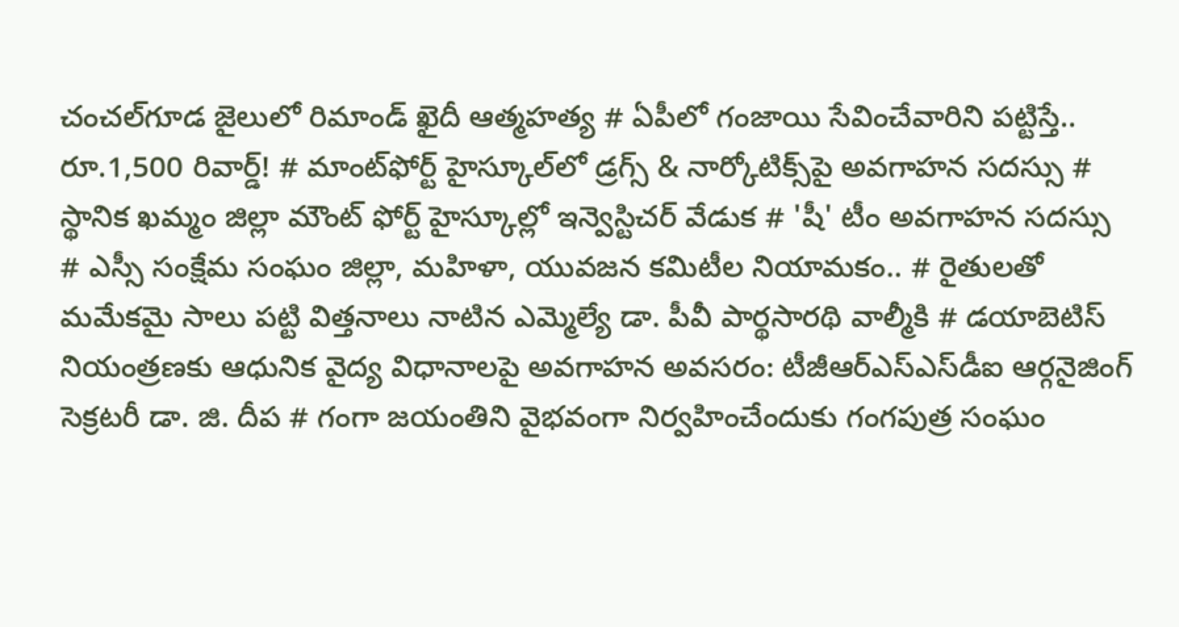చంచల్‌గూడ జైలులో రిమాండ్ ఖైదీ ఆత్మహత్య # ఏపీలో గంజాయి సేవించేవారిని పట్టిస్తే.. రూ.1,500 రివార్డ్! # మాంట్‌ఫోర్ట్ హైస్కూల్‌లో డ్రగ్స్ & నార్కోటిక్స్‌పై అవగాహన సదస్సు # స్థానిక ఖమ్మం జిల్లా మౌంట్ ఫోర్ట్ హైస్కూల్లో ఇన్వెస్టిచర్ వేడుక # 'షీ' టీం అవగాహన సదస్సు # ఎస్సీ సంక్షేమ సంఘం జిల్లా, మహిళా, యువజన కమిటీల నియామకం.. # రైతులతో మమేకమై సాలు పట్టి విత్తనాలు నాటిన ఎమ్మెల్యే డా. పీవీ పార్థసారథి వాల్మీకి # డయాబెటిస్ నియంత్రణకు ఆధునిక వైద్య విధానాలపై అవగాహన అవసరం: టీజీఆర్‌ఎస్‌ఎస్‌డీఐ ఆర్గనైజింగ్ సెక్రటరీ డా. జి. దీప # గంగా జయంతిని వైభవంగా నిర్వహించేందుకు గంగపుత్ర సంఘం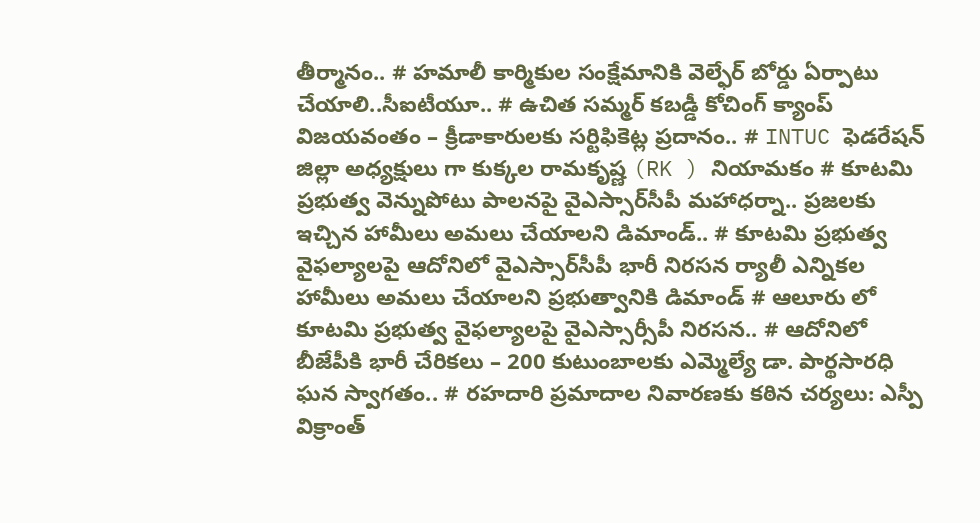తీర్మానం.. # హమాలీ కార్మికుల సంక్షేమానికి వెల్ఫేర్ బోర్డు ఏర్పాటు చేయాలి..సీఐటీయూ.. # ఉచిత సమ్మర్ కబడ్డీ కోచింగ్ క్యాంప్ విజయవంతం – క్రీడాకారులకు సర్టిఫికెట్ల ప్రదానం.. # INTUC ఫెడరేషన్ జిల్లా అధ్యక్షులు గా కుక్కల రామకృష్ణ (RK ) నియామకం # కూటమి ప్రభుత్వ వెన్నుపోటు పాలనపై వైఎస్సార్‌సీపీ మహాధర్నా.. ప్రజలకు ఇచ్చిన హామీలు అమలు చేయాలని డిమాండ్.. # కూటమి ప్రభుత్వ వైఫల్యాలపై ఆదోనిలో వైఎస్సార్‌సీపీ భారీ నిరసన ర్యాలీ ఎన్నికల హామీలు అమలు చేయాలని ప్రభుత్వానికి డిమాండ్ # ఆలూరు లో కూటమి ప్రభుత్వ వైఫల్యాలపై వైఎస్సార్సీపీ నిరసన.. # ఆదోనిలో బీజేపీకి భారీ చేరికలు – 200 కుటుంబాలకు ఎమ్మెల్యే డా. పార్థసారధి ఘన స్వాగతం.. # రహదారి ప్రమాదాల నివారణకు కఠిన చర్యలు: ఎస్పీ విక్రాంత్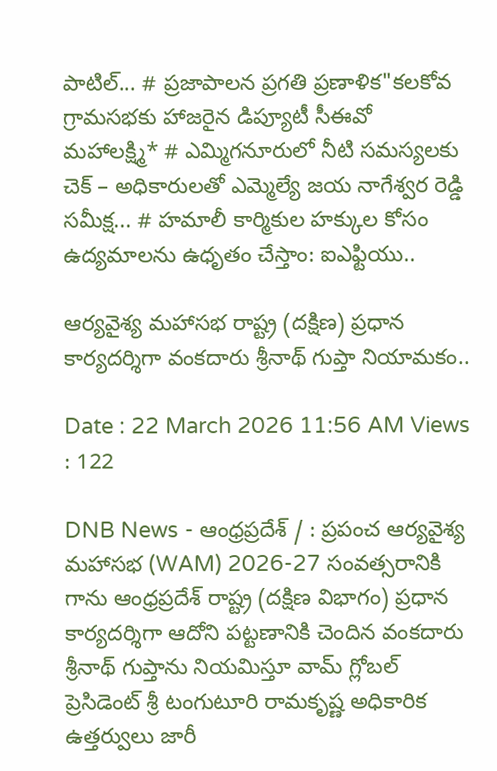పాటిల్... # ప్రజాపాలన ప్రగతి ప్రణాళిక"కలకోవ గ్రామసభకు హాజరైన డిప్యూటీ సీఈవో మహాలక్ష్మి* # ఎమ్మిగనూరులో నీటి సమస్యలకు చెక్ – అధికారులతో ఎమ్మెల్యే జయ నాగేశ్వర రెడ్డి సమీక్ష... # హమాలీ కార్మికుల హక్కుల కోసం ఉద్యమాలను ఉధృతం చేస్తాం: ఐఎఫ్టియు..

ఆర్యవైశ్య మహాసభ రాష్ట్ర (దక్షిణ) ప్రధాన కార్యదర్శిగా వంకదారు శ్రీనాథ్ గుప్తా నియామకం..

Date : 22 March 2026 11:56 AM Views : 122

DNB News - ఆంధ్రప్రదేశ్ / : ప్రపంచ ఆర్యవైశ్య మహాసభ (WAM) 2026-27 సంవత్సరానికి గాను ఆంధ్రప్రదేశ్ రాష్ట్ర (దక్షిణ విభాగం) ప్రధాన కార్యదర్శిగా ఆదోని పట్టణానికి చెందిన వంకదారు శ్రీనాథ్ గుప్తాను నియమిస్తూ వామ్ గ్లోబల్ ప్రెసిడెంట్ శ్రీ టంగుటూరి రామకృష్ణ అధికారిక ఉత్తర్వులు జారీ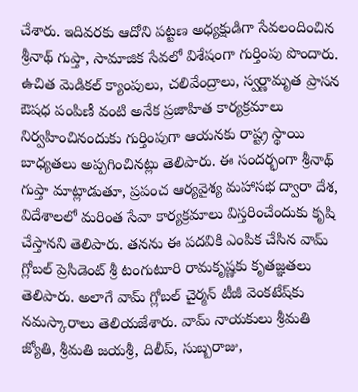చేశారు. ఇదివరకు ఆదోని పట్టణ అధ్యక్షుడిగా సేవలందించిన శ్రీనాథ్ గుప్తా, సామాజిక సేవలో విశేషంగా గుర్తింపు పొందారు. ఉచిత మెడికల్ క్యాంపులు, చలివేంద్రాలు, స్వర్ణామృత ప్రాసన ఔషధ పంపిణీ వంటి అనేక ప్రజాహిత కార్యక్రమాలు నిర్వహించినందుకు గుర్తింపుగా ఆయనకు రాష్ట్ర స్థాయి బాధ్యతలు అప్పగించినట్లు తెలిపారు. ఈ సందర్భంగా శ్రీనాథ్ గుప్తా మాట్లాడుతూ, ప్రపంచ ఆర్యవైశ్య మహాసభ ద్వారా దేశ, విదేశాలలో మరింత సేవా కార్యక్రమాలు విస్తరించేందుకు కృషి చేస్తానని తెలిపారు. తనను ఈ పదవికి ఎంపిక చేసిన వామ్ గ్లోబల్ ప్రెసిడెంట్ శ్రీ టంగుటూరి రామకృష్ణకు కృతజ్ఞతలు తెలిపారు. అలాగే వామ్ గ్లోబల్ చైర్మన్ టీజీ వెంకటేష్‌కు నమస్కారాలు తెలియజేశారు. వామ్ నాయకులు శ్రీమతి జ్యోతి, శ్రీమతి జయశ్రీ, దిలీప్, సుబ్బరాజు,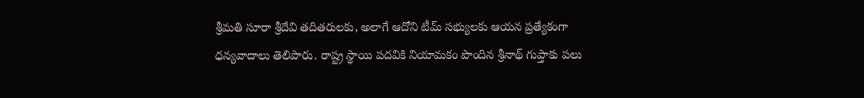శ్రీమతి సూరా శ్రీదేవి తదితరులకు, అలాగే ఆదోని టీమ్ సభ్యులకు ఆయన ప్రత్యేకంగా ధన్యవాదాలు తెలిపారు. రాష్ట్ర స్థాయి పదవికి నియామకం పొందిన శ్రీనాథ్ గుప్తాకు పలు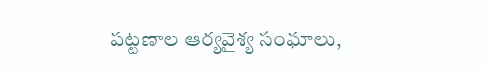పట్టణాల ఆర్యవైశ్య సంఘాలు,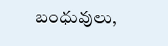బంధువులు,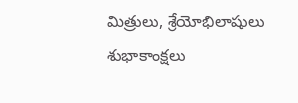మిత్రులు, శ్రేయోభిలాషులు శుభాకాంక్షలు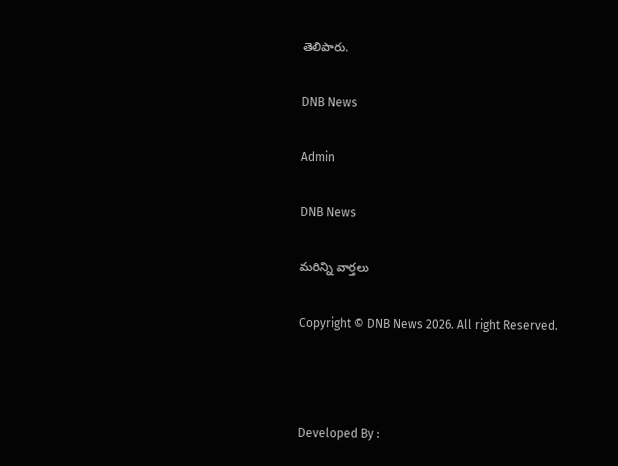తెలిపారు.

DNB News

Admin

DNB News

మరిన్ని వార్తలు

Copyright © DNB News 2026. All right Reserved.



Developed By :